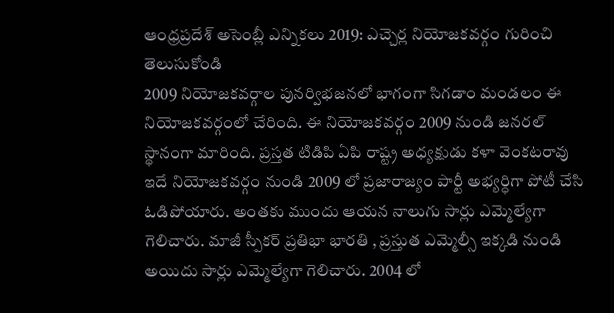ఆంధ్రప్రదేశ్ అసెంబ్లీ ఎన్నికలు 2019: ఎచ్చెర్ల నియోజకవర్గం గురించి తెలుసుకోండి
2009 నియోజకవర్గాల పునర్విభజనలో భాగంగా సిగడాం మండలం ఈ నియోజకవర్గంలో చేరింది. ఈ నియోజకవర్గం 2009 నుండి జనరల్ స్థానంగా మారింది. ప్రస్తత టిడిపి ఏపి రాష్ట్ర అధ్యక్షుడు కళా వెంకటరావు ఇదే నియోజకవర్గం నుండి 2009 లో ప్రజారాజ్యం పార్టీ అభ్యర్ధిగా పోటీ చేసి ఓడిపోయారు. అంతకు ముందు ఆయన నాలుగు సార్లు ఎమ్మెల్యేగా గెలిచారు. మాజీ స్పీకర్ ప్రతిభా భారతి , ప్రస్తుత ఎమ్మెల్సీ ఇక్కడి నుండి అయిదు సార్లు ఎమ్మెల్యేగా గెలిచారు. 2004 లో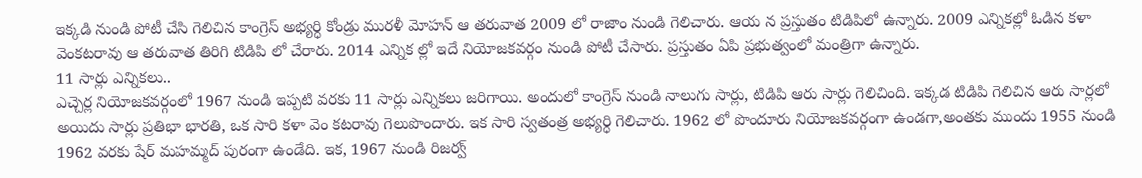ఇక్కడి నుండి పోటీ చేసి గెలిచిన కాంగ్రెస్ అభ్యర్ధి కోండ్రు మురళీ మోహన్ ఆ తరువాత 2009 లో రాజాం నుండి గెలిచారు. ఆయ న ప్రస్తుతం టిడిపిలో ఉన్నారు. 2009 ఎన్నికల్లో ఓడిన కళా వెంకటరావు ఆ తరువాత తిరిగి టిడిపి లో చేరారు. 2014 ఎన్నిక ల్లో ఇదే నియోజకవర్గం నుండి పోటీ చేసారు. ప్రస్తుతం ఏపి ప్రభుత్వంలో మంత్రిగా ఉన్నారు.
11 సార్లు ఎన్నికలు..
ఎచ్చెర్ల నియోజకవర్గంలో 1967 నుండి ఇప్పటి వరకు 11 సార్లు ఎన్నికలు జరిగాయి. అందులో కాంగ్రెస్ నుండి నాలుగు సార్లు, టిడిపి ఆరు సార్లు గెలిచింది. ఇక్కడ టిడిపి గెలిచిన ఆరు సార్లలో అయిదు సార్లు ప్రతిభా భారతి, ఒక సారి కళా వెం కటరావు గెలుపొందారు. ఇక సారి స్వతంత్ర అభ్యర్ధి గెలిచారు. 1962 లో పొందూరు నియోజకవర్గంగా ఉండగా,అంతకు ముందు 1955 నుండి 1962 వరకు షేర్ మహమ్మద్ పురంగా ఉండేది. ఇక, 1967 నుండి రిజర్వ్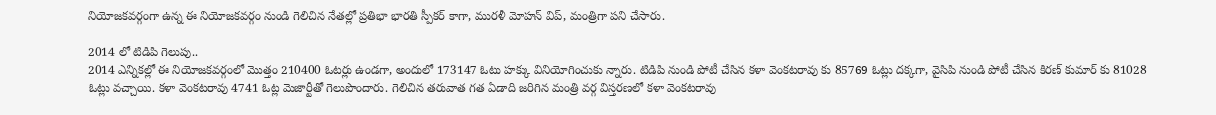నియోజకవర్గంగా ఉన్న ఈ నియోజకవర్గం నుండి గెలిచిన నేతల్లో ప్రతిభా భారతి స్పీకర్ కాగా, మురళీ మోహన్ విప్, మంత్రిగా పని చేసారు.

2014 లో టిడిపి గెలుపు..
2014 ఎన్నికల్లో ఈ నియోజకవర్గంలో మొత్తం 210400 ఓటర్లు ఉండగా, అందులో 173147 ఓటు హక్కు వినియోగించుకు న్నారు. టిడిపి నుండి పోటీ చేసిన కళా వెంకటరావు కు 85769 ఓట్లు దక్కగా, వైసిపి నుండి పోటీ చేసిన కిరణ్ కుమార్ కు 81028 ఓట్లు వచ్చాయి. కళా వెంకటరావు 4741 ఓట్ల మెజార్టీతో గెలుపొందారు. గెలిచిన తరువాత గత ఏడాది జరిగిన మంత్రి వర్గ విస్తరణలో కళా వెంకటరావు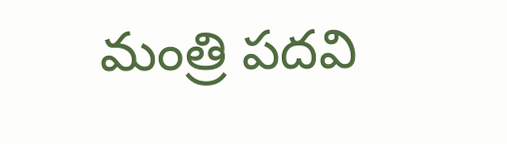మంత్రి పదవి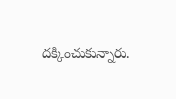దక్కించుకున్నారు.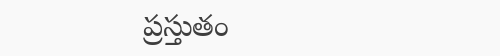ప్రస్తుతం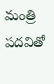మంత్రి పదవితో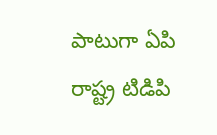పాటుగా ఏపి రాష్ట్ర టిడిపి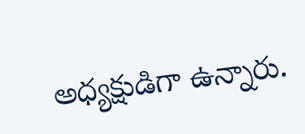అధ్యక్షుడిగా ఉన్నారు.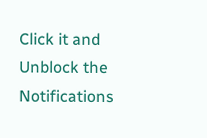Click it and Unblock the Notifications